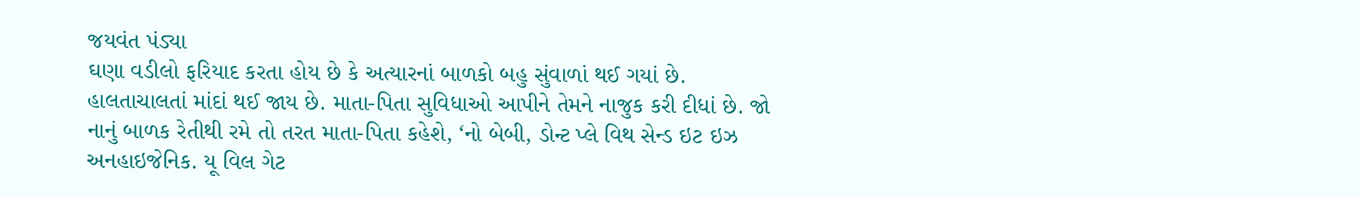જયવંત પંડ્યા
ઘણા વડીલો ફરિયાદ કરતા હોય છે કે અત્યારનાં બાળકો બહુ સુંવાળાં થઈ ગયાં છે. હાલતાચાલતાં માંદાં થઈ જાય છે. માતા-પિતા સુવિધાઓ આપીને તેમને નાજુક કરી દીધાં છે. જો નાનું બાળક રેતીથી રમે તો તરત માતા-પિતા કહેશે, ‘નો બેબી, ડોન્ટ પ્લે વિથ સેન્ડ ઇટ ઇઝ અનહાઇજેનિક. યૂ વિલ ગેટ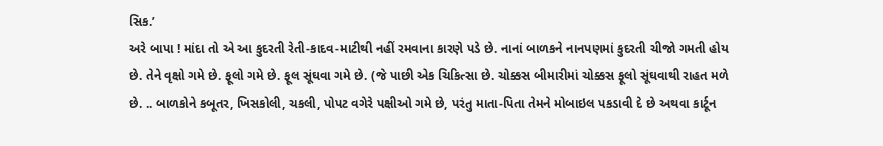સિક.’
અરે બાપા ! માંદા તો એ આ કુદરતી રેતી-કાદવ-માટીથી નહીં રમવાના કારણે પડે છે. નાનાં બાળકને નાનપણમાં કુદરતી ચીજો ગમતી હોય છે. તેને વૃક્ષો ગમે છે. ફૂલો ગમે છે. ફૂલ સૂંઘવા ગમે છે. (જે પાછી એક ચિકિત્સા છે. ચોક્કસ બીમારીમાં ચોક્કસ ફૂલો સૂંઘવાથી રાહત મળે છે. .. બાળકોને કબૂતર, ખિસકોલી, ચકલી, પોપટ વગેરે પક્ષીઓ ગમે છે, પરંતુ માતા-પિતા તેમને મોબાઇલ પકડાવી દે છે અથવા કાર્ટૂન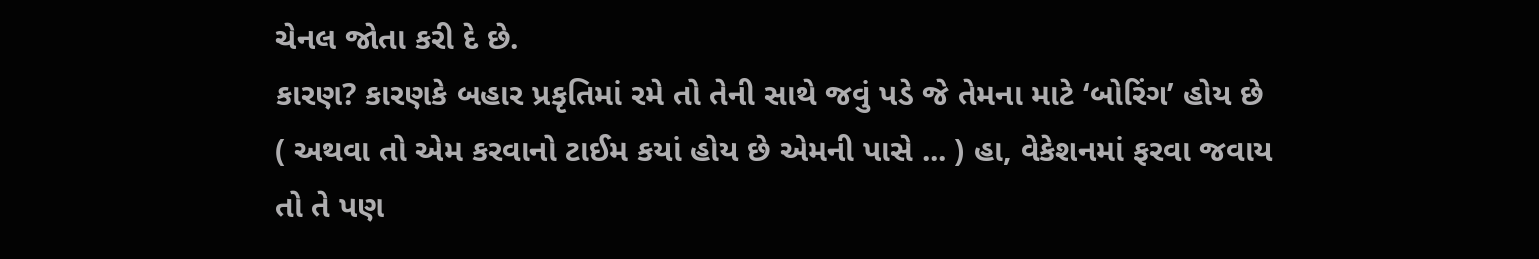ચેનલ જોતા કરી દે છે.
કારણ? કારણકે બહાર પ્રકૃતિમાં રમે તો તેની સાથે જવું પડે જે તેમના માટે ‘બોરિંગ’ હોય છે ( અથવા તો એમ કરવાનો ટાઈમ કયાં હોય છે એમની પાસે ... ) હા, વેકેશનમાં ફરવા જવાય તો તે પણ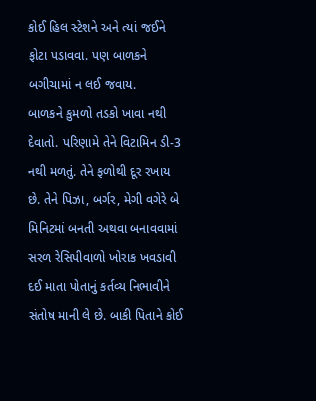કોઈ હિલ સ્ટેશને અને ત્યાં જઈને ફોટા પડાવવા. પણ બાળકને બગીચામાં ન લઈ જવાય.
બાળકને કુમળો તડકો ખાવા નથી દેવાતો. પરિણામે તેને વિટામિન ડી-3 નથી મળતું. તેને ફળોથી દૂર રખાય છે. તેને પિઝા, બર્ગર, મેગી વગેરે બે મિનિટમાં બનતી અથવા બનાવવામાં સરળ રેસિપીવાળો ખોરાક ખવડાવી દઈ માતા પોતાનું કર્તવ્ય નિભાવીને સંતોષ માની લે છે. બાકી પિતાને કોઈ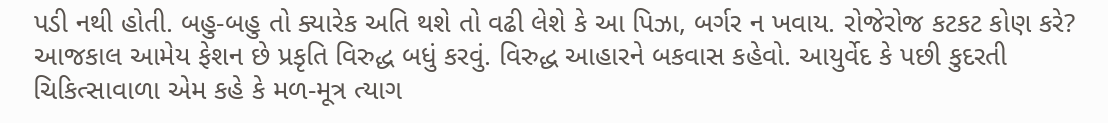પડી નથી હોતી. બહુ-બહુ તો ક્યારેક અતિ થશે તો વઢી લેશે કે આ પિઝા, બર્ગર ન ખવાય. રોજેરોજ કટકટ કોણ કરે?
આજકાલ આમેય ફેશન છે પ્રકૃતિ વિરુદ્ધ બધું કરવું. વિરુદ્ધ આહારને બકવાસ કહેવો. આયુર્વેદ કે પછી કુદરતી ચિકિત્સાવાળા એમ કહે કે મળ-મૂત્ર ત્યાગ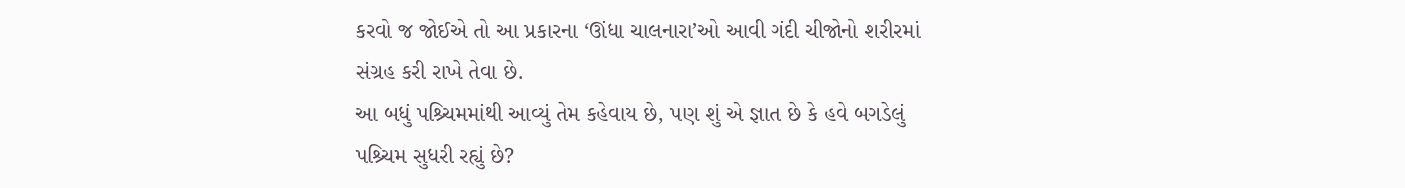કરવો જ જોઈએ તો આ પ્રકારના ‘ઊંધા ચાલનારા’ઓ આવી ગંદી ચીજોનો શરીરમાં સંગ્રહ કરી રાખે તેવા છે.
આ બધું પશ્ર્ચિમમાંથી આવ્યું તેમ કહેવાય છે, પણ શું એ જ્ઞાત છે કે હવે બગડેલું પશ્ર્ચિમ સુધરી રહ્યું છે?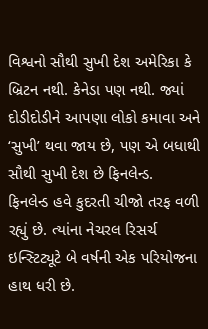વિશ્વનો સૌથી સુખી દેશ અમેરિકા કે બ્રિટન નથી. કેનેડા પણ નથી. જ્યાં દોડીદોડીને આપણા લોકો કમાવા અને ‘સુખી’ થવા જાય છે, પણ એ બધાથી સૌથી સુખી દેશ છે ફિનલેન્ડ.
ફિનલેન્ડ હવે કુદરતી ચીજો તરફ વળી રહ્યું છે. ત્યાંના નેચરલ રિસર્ચ ઇન્સ્ટિટ્યૂટે બે વર્ષની એક પરિયોજના હાથ ધરી છે.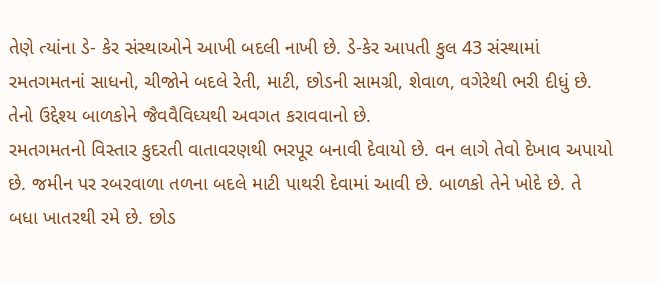તેણે ત્યાંના ડે- કેર સંસ્થાઓને આખી બદલી નાખી છે. ડે-કેર આપતી કુલ 43 સંસ્થામાં રમતગમતનાં સાધનો, ચીજોને બદલે રેતી, માટી, છોડની સામગ્રી, શેવાળ, વગેરેથી ભરી દીધું છે. તેનો ઉદ્દેશ્ય બાળકોને જૈવવૈવિધ્યથી અવગત કરાવવાનો છે.
રમતગમતનો વિસ્તાર કુદરતી વાતાવરણથી ભરપૂર બનાવી દેવાયો છે. વન લાગે તેવો દેખાવ અપાયો છે. જમીન પર રબરવાળા તળના બદલે માટી પાથરી દેવામાં આવી છે. બાળકો તેને ખોદે છે. તે બધા ખાતરથી રમે છે. છોડ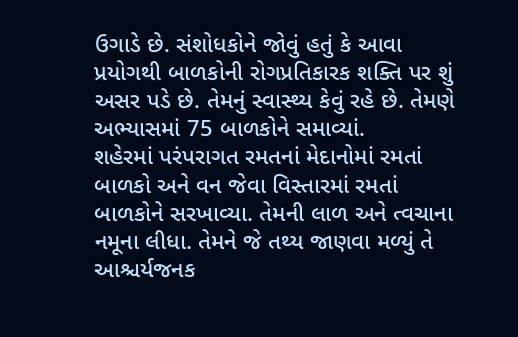ઉગાડે છે. સંશોધકોને જોવું હતું કે આવા પ્રયોગથી બાળકોની રોગપ્રતિકારક શક્તિ પર શું અસર પડે છે. તેમનું સ્વાસ્થ્ય કેવું રહે છે. તેમણે અભ્યાસમાં 75 બાળકોને સમાવ્યાં.
શહેરમાં પરંપરાગત રમતનાં મેદાનોમાં રમતાં બાળકો અને વન જેવા વિસ્તારમાં રમતાં બાળકોને સરખાવ્યા. તેમની લાળ અને ત્વચાના નમૂના લીધા. તેમને જે તથ્ય જાણવા મળ્યું તે આશ્ચર્યજનક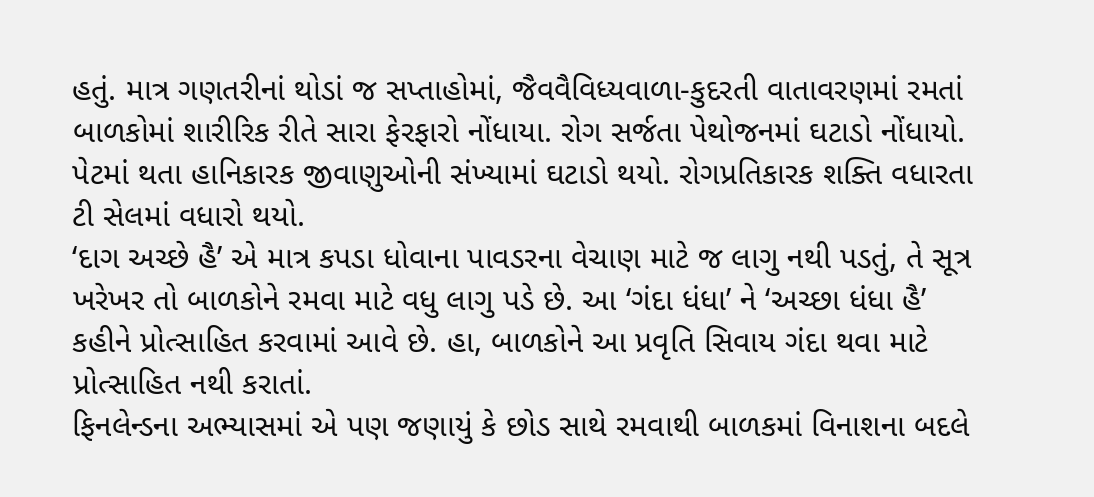હતું. માત્ર ગણતરીનાં થોડાં જ સપ્તાહોમાં, જૈવવૈવિધ્યવાળા-કુદરતી વાતાવરણમાં રમતાં બાળકોમાં શારીરિક રીતે સારા ફેરફારો નોંધાયા. રોગ સર્જતા પેથોજનમાં ઘટાડો નોંધાયો. પેટમાં થતા હાનિકારક જીવાણુઓની સંખ્યામાં ઘટાડો થયો. રોગપ્રતિકારક શક્તિ વધારતા ટી સેલમાં વધારો થયો.
‘દાગ અચ્છે હૈ’ એ માત્ર કપડા ધોવાના પાવડરના વેચાણ માટે જ લાગુ નથી પડતું, તે સૂત્ર ખરેખર તો બાળકોને રમવા માટે વધુ લાગુ પડે છે. આ ‘ગંદા ધંધા’ ને ‘અચ્છા ધંધા હૈ’ કહીને પ્રોત્સાહિત કરવામાં આવે છે. હા, બાળકોને આ પ્રવૃતિ સિવાય ગંદા થવા માટે પ્રોત્સાહિત નથી કરાતાં.
ફિનલેન્ડના અભ્યાસમાં એ પણ જણાયું કે છોડ સાથે રમવાથી બાળકમાં વિનાશના બદલે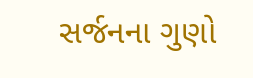સર્જનના ગુણો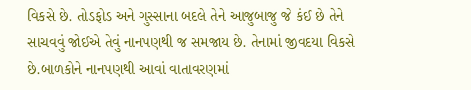વિકસે છે. તોડફોડ અને ગુસ્સાના બદલે તેને આજુબાજુ જે કંઈ છે તેને સાચવવું જોઈએ તેવું નાનપણથી જ સમજાય છે. તેનામાં જીવદયા વિકસે છે.બાળકોને નાનપણથી આવાં વાતાવરણમાં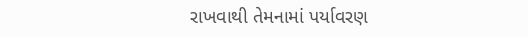રાખવાથી તેમનામાં પર્યાવરણ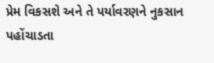પ્રેમ વિકસશે અને તે પર્યાવરણને નુકસાન પહોંચાડતા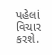પહેલાં વિચાર કરશે.